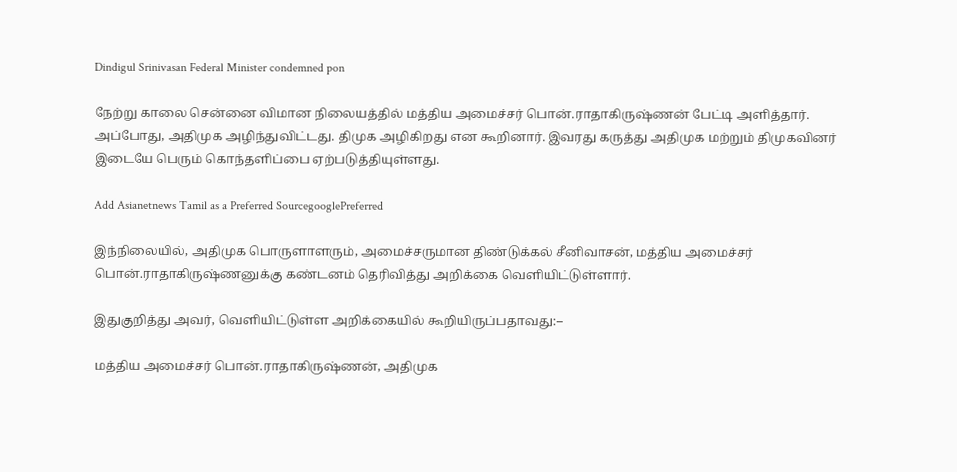Dindigul Srinivasan Federal Minister condemned pon

நேற்று காலை சென்னை விமான நிலையத்தில் மத்திய அமைச்சர் பொன்.ராதாகிருஷ்ணன் பேட்டி அளித்தார். அப்போது, அதிமுக அழிந்துவிட்டது. திமுக அழிகிறது என கூறினார். இவரது கருத்து அதிமுக மற்றும் திமுகவினர் இடையே பெரும் கொந்தளிப்பை ஏற்படுத்தியுள்ளது.

Add Asianetnews Tamil as a Preferred SourcegooglePreferred

இந்நிலையில், அதிமுக பொருளாளரும், அமைச்சருமான திண்டுக்கல் சீனிவாசன், மத்திய அமைச்சர் பொன்.ராதாகிருஷ்ணனுக்கு கண்டனம் தெரிவித்து அறிக்கை வெளியிட்டுள்ளார்.

இதுகுறித்து அவர், வெளியிட்டுள்ள அறிக்கையில் கூறியிருப்பதாவது:–

மத்திய அமைச்சர் பொன்.ராதாகிருஷ்ணன், அதிமுக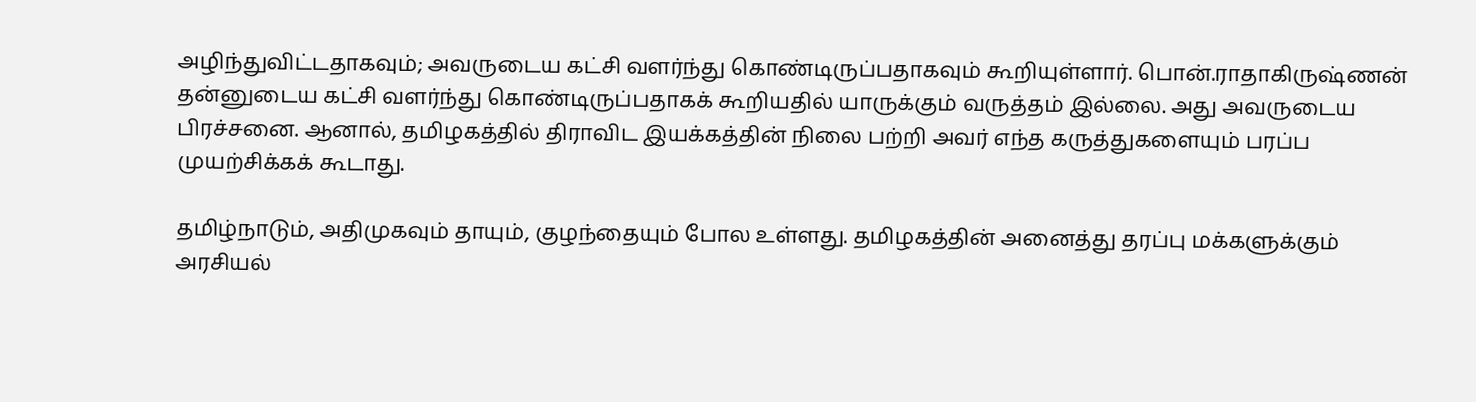அழிந்துவிட்டதாகவும்; அவருடைய கட்சி வளர்ந்து கொண்டிருப்பதாகவும் கூறியுள்ளார். பொன்.ராதாகிருஷ்ணன் தன்னுடைய கட்சி வளர்ந்து கொண்டிருப்பதாகக் கூறியதில் யாருக்கும் வருத்தம் இல்லை. அது அவருடைய பிரச்சனை. ஆனால், தமிழகத்தில் திராவிட இயக்கத்தின் நிலை பற்றி அவர் எந்த கருத்துகளையும் பரப்ப முயற்சிக்கக் கூடாது.

தமிழ்நாடும், அதிமுகவும் தாயும், குழந்தையும் போல உள்ளது. தமிழகத்தின் அனைத்து தரப்பு மக்களுக்கும் அரசியல்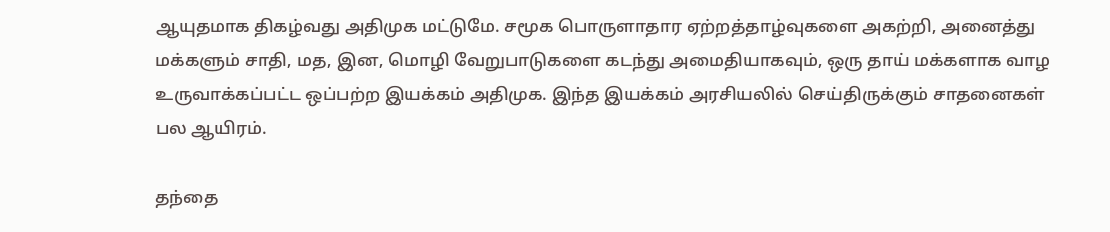ஆயுதமாக திகழ்வது அதிமுக மட்டுமே. சமூக பொருளாதார ஏற்றத்தாழ்வுகளை அகற்றி, அனைத்து மக்களும் சாதி, மத, இன, மொழி வேறுபாடுகளை கடந்து அமைதியாகவும், ஒரு தாய் மக்களாக வாழ உருவாக்கப்பட்ட ஒப்பற்ற இயக்கம் அதிமுக. இந்த இயக்கம் அரசியலில் செய்திருக்கும் சாதனைகள் பல ஆயிரம்.

தந்தை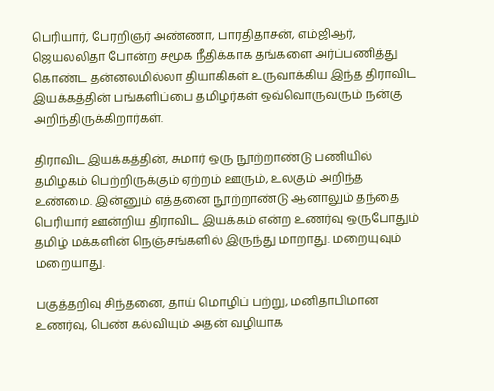பெரியார், பேரறிஞர் அண்ணா, பாரதிதாசன், எம்ஜிஆர், ஜெயலலிதா போன்ற சமூக நீதிக்காக தங்களை அர்ப்பணித்து கொண்ட தன்னலமில்லா தியாகிகள் உருவாக்கிய இந்த திராவிட இயக்கத்தின் பங்களிப்பை தமிழர்கள் ஒவ்வொருவரும் நன்கு அறிந்திருக்கிறார்கள்.

திராவிட இயக்கத்தின், சுமார் ஒரு நூற்றாண்டு பணியில் தமிழகம் பெற்றிருக்கும் ஏற்றம் ஊரும், உலகும் அறிந்த உண்மை. இன்னும் எத்தனை நூற்றாண்டு ஆனாலும் தந்தை பெரியார் ஊன்றிய திராவிட இயக்கம் என்ற உணர்வு ஒருபோதும் தமிழ் மக்களின் நெஞ்சங்களில் இருந்து மாறாது. மறையுவும் மறையாது.

பகுத்தறிவு சிந்தனை, தாய் மொழிப் பற்று, மனிதாபிமான உணர்வு, பெண் கல்வியும் அதன் வழியாக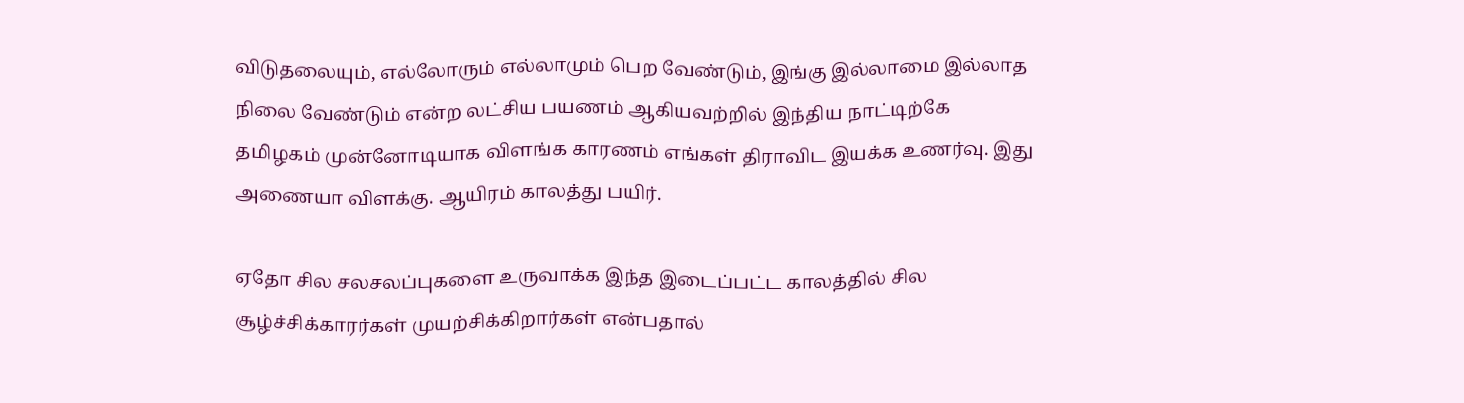விடுதலையும், எல்லோரும் எல்லாமும் பெற வேண்டும், இங்கு இல்லாமை இல்லாத நிலை வேண்டும் என்ற லட்சிய பயணம் ஆகியவற்றில் இந்திய நாட்டிற்கே தமிழகம் முன்னோடியாக விளங்க காரணம் எங்கள் திராவிட இயக்க உணர்வு. இது அணையா விளக்கு. ஆயிரம் காலத்து பயிர்.

ஏதோ சில சலசலப்புகளை உருவாக்க இந்த இடைப்பட்ட காலத்தில் சில சூழ்ச்சிக்காரர்கள் முயற்சிக்கிறார்கள் என்பதால்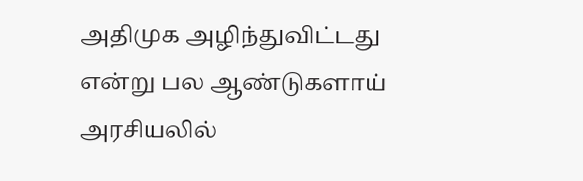அதிமுக அழிந்துவிட்டது என்று பல ஆண்டுகளாய் அரசியலில்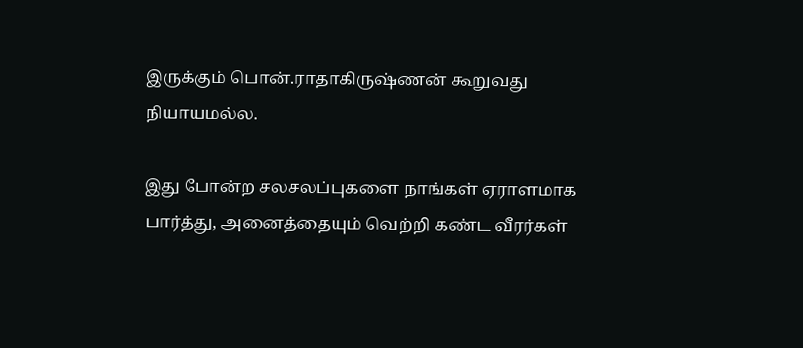இருக்கும் பொன்.ராதாகிருஷ்ணன் கூறுவது நியாயமல்ல.

இது போன்ற சலசலப்புகளை நாங்கள் ஏராளமாக பார்த்து, அனைத்தையும் வெற்றி கண்ட வீரர்கள்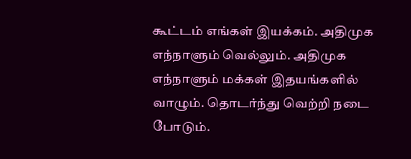கூட்டம் எங்கள் இயக்கம். அதிமுக எந்நாளும் வெல்லும். அதிமுக எந்நாளும் மக்கள் இதயங்களில் வாழும். தொடர்ந்து வெற்றி நடை போடும்.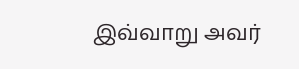இவ்வாறு அவர்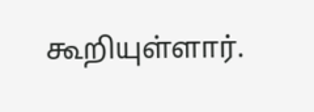கூறியுள்ளார்.